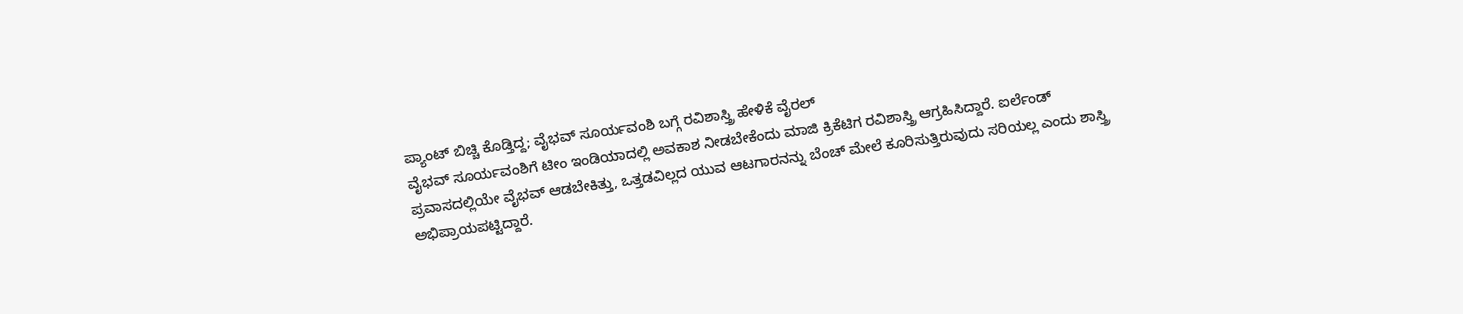ಪ್ಯಾಂಟ್ ಬಿಚ್ಚಿ ಕೊಡ್ತಿದ್ದ; ವೈಭವ್ ಸೂರ್ಯವಂಶಿ ಬಗ್ಗೆ ರವಿಶಾಸ್ತ್ರಿ ಹೇಳಿಕೆ ವೈರಲ್
ವೈಭವ್ ಸೂರ್ಯವಂಶಿಗೆ ಟೀಂ ಇಂಡಿಯಾದಲ್ಲಿ ಅವಕಾಶ ನೀಡಬೇಕೆಂದು ಮಾಜಿ ಕ್ರಿಕೆಟಿಗ ರವಿಶಾಸ್ತ್ರಿ ಆಗ್ರಹಿಸಿದ್ದಾರೆ. ಐರ್ಲೆಂಡ್ ಪ್ರವಾಸದಲ್ಲಿಯೇ ವೈಭವ್ ಆಡಬೇಕಿತ್ತು, ಒತ್ತಡವಿಲ್ಲದ ಯುವ ಆಟಗಾರನನ್ನು ಬೆಂಚ್ ಮೇಲೆ ಕೂರಿಸುತ್ತಿರುವುದು ಸರಿಯಲ್ಲ ಎಂದು ಶಾಸ್ತ್ರಿ ಅಭಿಪ್ರಾಯಪಟ್ಟಿದ್ದಾರೆ.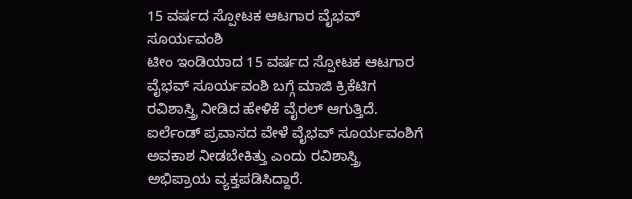15 ವರ್ಷದ ಸ್ಪೋಟಕ ಆಟಗಾರ ವೈಭವ್ ಸೂರ್ಯವಂಶಿ
ಟೀಂ ಇಂಡಿಯಾದ 15 ವರ್ಷದ ಸ್ಪೋಟಕ ಆಟಗಾರ ವೈಭವ್ ಸೂರ್ಯವಂಶಿ ಬಗ್ಗೆ ಮಾಜಿ ಕ್ರಿಕೆಟಿಗ ರವಿಶಾಸ್ತ್ರಿ ನೀಡಿದ ಹೇಳಿಕೆ ವೈರಲ್ ಆಗುತ್ತಿದೆ. ಐರ್ಲೆಂಡ್ ಪ್ರವಾಸದ ವೇಳೆ ವೈಭವ್ ಸೂರ್ಯವಂಶಿಗೆ ಅವಕಾಶ ನೀಡಬೇಕಿತ್ತು ಎಂದು ರವಿಶಾಸ್ತ್ರಿ ಅಭಿಪ್ರಾಯ ವ್ಯಕ್ತಪಡಿಸಿದ್ದಾರೆ.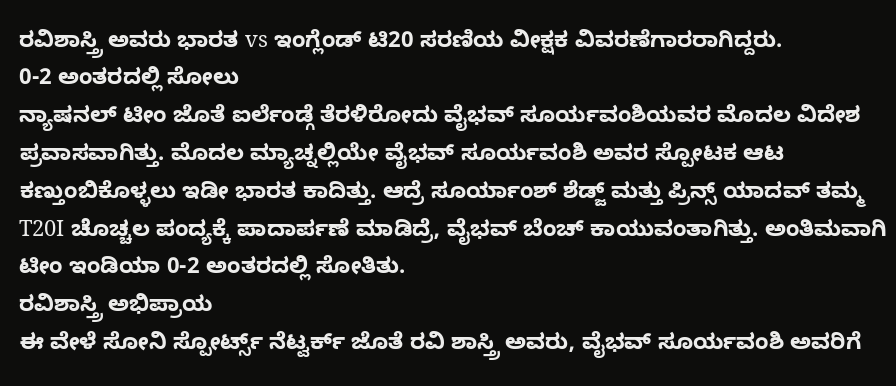ರವಿಶಾಸ್ತ್ರಿ ಅವರು ಭಾರತ vs ಇಂಗ್ಲೆಂಡ್ ಟಿ20 ಸರಣಿಯ ವೀಕ್ಷಕ ವಿವರಣೆಗಾರರಾಗಿದ್ದರು.
0-2 ಅಂತರದಲ್ಲಿ ಸೋಲು
ನ್ಯಾಷನಲ್ ಟೀಂ ಜೊತೆ ಐರ್ಲೆಂಡ್ಗೆ ತೆರಳಿರೋದು ವೈಭವ್ ಸೂರ್ಯವಂಶಿಯವರ ಮೊದಲ ವಿದೇಶ ಪ್ರವಾಸವಾಗಿತ್ತು. ಮೊದಲ ಮ್ಯಾಚ್ನಲ್ಲಿಯೇ ವೈಭವ್ ಸೂರ್ಯವಂಶಿ ಅವರ ಸ್ಪೋಟಕ ಆಟ ಕಣ್ತುಂಬಿಕೊಳ್ಳಲು ಇಡೀ ಭಾರತ ಕಾದಿತ್ತು. ಆದ್ರೆ ಸೂರ್ಯಾಂಶ್ ಶೆಡ್ಜ್ ಮತ್ತು ಪ್ರಿನ್ಸ್ ಯಾದವ್ ತಮ್ಮ T20I ಚೊಚ್ಚಲ ಪಂದ್ಯಕ್ಕೆ ಪಾದಾರ್ಪಣೆ ಮಾಡಿದ್ರೆ, ವೈಭವ್ ಬೆಂಚ್ ಕಾಯುವಂತಾಗಿತ್ತು. ಅಂತಿಮವಾಗಿ ಟೀಂ ಇಂಡಿಯಾ 0-2 ಅಂತರದಲ್ಲಿ ಸೋತಿತು.
ರವಿಶಾಸ್ತ್ರಿ ಅಭಿಪ್ರಾಯ
ಈ ವೇಳೆ ಸೋನಿ ಸ್ಪೋರ್ಟ್ಸ್ ನೆಟ್ವರ್ಕ್ ಜೊತೆ ರವಿ ಶಾಸ್ತ್ರಿ ಅವರು, ವೈಭವ್ ಸೂರ್ಯವಂಶಿ ಅವರಿಗೆ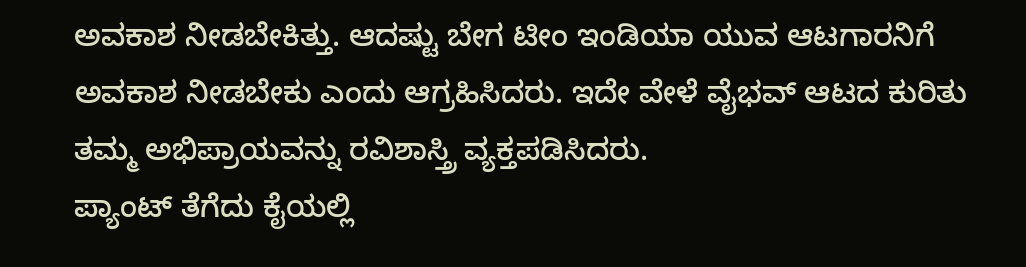ಅವಕಾಶ ನೀಡಬೇಕಿತ್ತು. ಆದಷ್ಟು ಬೇಗ ಟೀಂ ಇಂಡಿಯಾ ಯುವ ಆಟಗಾರನಿಗೆ ಅವಕಾಶ ನೀಡಬೇಕು ಎಂದು ಆಗ್ರಹಿಸಿದರು. ಇದೇ ವೇಳೆ ವೈಭವ್ ಆಟದ ಕುರಿತು ತಮ್ಮ ಅಭಿಪ್ರಾಯವನ್ನು ರವಿಶಾಸ್ತ್ರಿ ವ್ಯಕ್ತಪಡಿಸಿದರು.
ಪ್ಯಾಂಟ್ ತೆಗೆದು ಕೈಯಲ್ಲಿ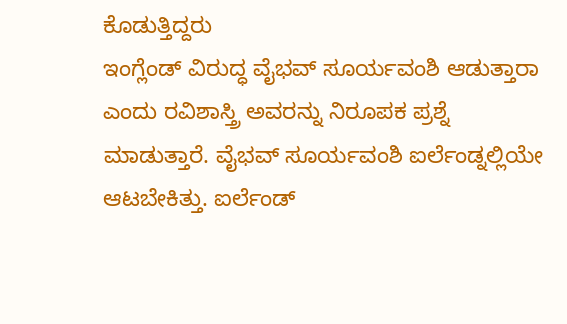ಕೊಡುತ್ತಿದ್ದರು
ಇಂಗ್ಲೆಂಡ್ ವಿರುದ್ಧ ವೈಭವ್ ಸೂರ್ಯವಂಶಿ ಆಡುತ್ತಾರಾ ಎಂದು ರವಿಶಾಸ್ತ್ರಿ ಅವರನ್ನು ನಿರೂಪಕ ಪ್ರಶ್ನೆ ಮಾಡುತ್ತಾರೆ. ವೈಭವ್ ಸೂರ್ಯವಂಶಿ ಐರ್ಲೆಂಡ್ನಲ್ಲಿಯೇ ಆಟಬೇಕಿತ್ತು. ಐರ್ಲೆಂಡ್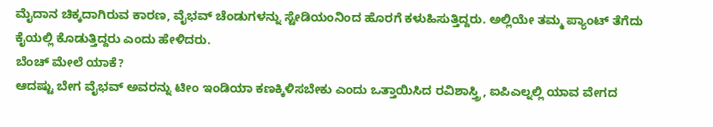ಮೈದಾನ ಚಿಕ್ಕದಾಗಿರುವ ಕಾರಣ, ವೈಭವ್ ಚೆಂಡುಗಳನ್ನು ಸ್ಟೇಡಿಯಂನಿಂದ ಹೊರಗೆ ಕಳುಹಿಸುತ್ತಿದ್ದರು. ಅಲ್ಲಿಯೇ ತಮ್ಮ ಪ್ಯಾಂಟ್ ತೆಗೆದು ಕೈಯಲ್ಲಿ ಕೊಡುತ್ತಿದ್ದರು ಎಂದು ಹೇಳಿದರು.
ಬೆಂಚ್ ಮೇಲೆ ಯಾಕೆ?
ಆದಷ್ಟು ಬೇಗ ವೈಭವ್ ಅವರನ್ನು ಟೀಂ ಇಂಡಿಯಾ ಕಣಕ್ಕಿಳಿಸಬೇಕು ಎಂದು ಒತ್ತಾಯಿಸಿದ ರವಿಶಾಸ್ತ್ರಿ, ಐಪಿಎಲ್ನಲ್ಲಿ ಯಾವ ವೇಗದ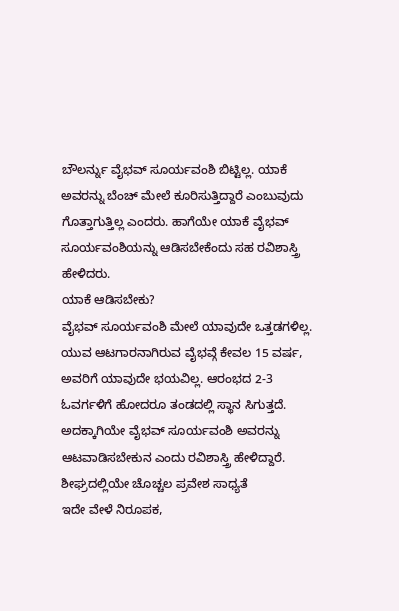ಬೌಲರ್ನ್ನು ವೈಭವ್ ಸೂರ್ಯವಂಶಿ ಬಿಟ್ಟಿಲ್ಲ. ಯಾಕೆ ಅವರನ್ನು ಬೆಂಚ್ ಮೇಲೆ ಕೂರಿಸುತ್ತಿದ್ದಾರೆ ಎಂಬುವುದು ಗೊತ್ತಾಗುತ್ತಿಲ್ಲ ಎಂದರು. ಹಾಗೆಯೇ ಯಾಕೆ ವೈಭವ್ ಸೂರ್ಯವಂಶಿಯನ್ನು ಆಡಿಸಬೇಕೆಂದು ಸಹ ರವಿಶಾಸ್ತ್ರಿ ಹೇಳಿದರು.
ಯಾಕೆ ಆಡಿಸಬೇಕು?
ವೈಭವ್ ಸೂರ್ಯವಂಶಿ ಮೇಲೆ ಯಾವುದೇ ಒತ್ತಡಗಳಿಲ್ಲ. ಯುವ ಆಟಗಾರನಾಗಿರುವ ವೈಭವ್ಗೆ ಕೇವಲ 15 ವರ್ಷ, ಅವರಿಗೆ ಯಾವುದೇ ಭಯವಿಲ್ಲ. ಆರಂಭದ 2-3 ಓವರ್ಗಳಿಗೆ ಹೋದರೂ ತಂಡದಲ್ಲಿ ಸ್ಥಾನ ಸಿಗುತ್ತದೆ. ಅದಕ್ಕಾಗಿಯೇ ವೈಭವ್ ಸೂರ್ಯವಂಶಿ ಅವರನ್ನು ಆಟವಾಡಿಸಬೇಕುನ ಎಂದು ರವಿಶಾಸ್ತ್ರಿ ಹೇಳಿದ್ದಾರೆ.
ಶೀಘ್ರದಲ್ಲಿಯೇ ಚೊಚ್ಚಲ ಪ್ರವೇಶ ಸಾಧ್ಯತೆ
ಇದೇ ವೇಳೆ ನಿರೂಪಕ,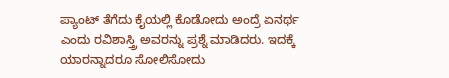ಪ್ಯಾಂಟ್ ತೆಗೆದು ಕೈಯಲ್ಲಿ ಕೊಡೋದು ಅಂದ್ರೆ ಏನರ್ಥ ಎಂದು ರವಿಶಾಸ್ತ್ರಿ ಅವರನ್ನು ಪ್ರಶ್ನೆ ಮಾಡಿದರು. ಇದಕ್ಕೆ ಯಾರನ್ನಾದರೂ ಸೋಲಿಸೋದು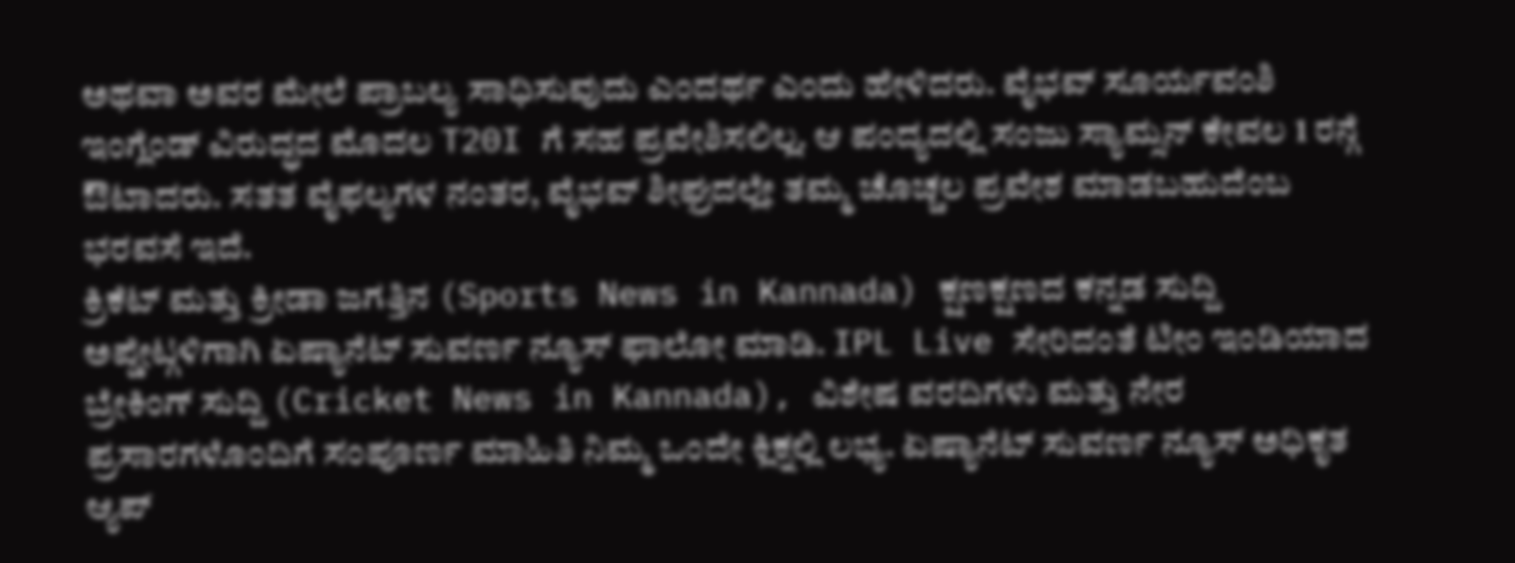ಅಥವಾ ಅವರ ಮೇಲೆ ಪ್ರಾಬಲ್ಯ ಸಾಧಿಸುವುದು ಎಂದರ್ಥ ಎಂದು ಹೇಳಿದರು. ವೈಭವ್ ಸೂರ್ಯವಂಶಿ ಇಂಗ್ಲೆಂಡ್ ವಿರುದ್ಧದ ಮೊದಲ T20I ಗೆ ಸಹ ಪ್ರವೇಶಿಸಲಿಲ್ಲ. ಆ ಪಂದ್ಯದಲ್ಲಿ ಸಂಜು ಸ್ಯಾಮ್ಸನ್ ಕೇವಲ 1 ರನ್ಗೆ ಔಟಾದರು. ಸತತ ವೈಫಲ್ಯಗಳ ನಂತರ, ವೈಭವ್ ಶೀಘ್ರದಲ್ಲೇ ತಮ್ಮ ಚೊಚ್ಚಲ ಪ್ರವೇಶ ಮಾಡಬಹುದೆಂಬ ಭರವಸೆ ಇದೆ.
ಕ್ರಿಕೆಟ್ ಮತ್ತು ಕ್ರೀಡಾ ಜಗತ್ತಿನ (Sports News in Kannada) ಕ್ಷಣಕ್ಷಣದ ಕನ್ನಡ ಸುದ್ದಿ ಅಪ್ಡೇಟ್ಗಳಿಗಾಗಿ ಏಷ್ಯಾನೆಟ್ ಸುವರ್ಣ ನ್ಯೂಸ್ ಫಾಲೋ ಮಾಡಿ. IPL Live ಸೇರಿದಂತೆ ಟೀಂ ಇಂಡಿಯಾದ ಬ್ರೇಕಿಂಗ್ ಸುದ್ದಿ (Cricket News in Kannada), ವಿಶೇಷ ವರದಿಗಳು ಮತ್ತು ನೇರ ಪ್ರಸಾರಗಳೊಂದಿಗೆ ಸಂಪೂರ್ಣ ಮಾಹಿತಿ ನಿಮ್ಮ ಒಂದೇ ಕ್ಲಿಕ್ನಲ್ಲಿ ಲಭ್ಯ. ಏಷ್ಯಾನೆಟ್ ಸುವರ್ಣ ನ್ಯೂಸ್ ಅಧಿಕೃತ ಆ್ಯಪ್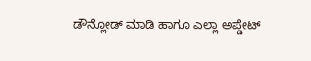ಡೌನ್ಲೋಡ್ ಮಾಡಿ ಹಾಗೂ ಎಲ್ಲಾ ಅಪ್ಡೇಟ್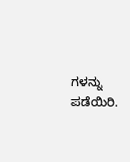ಗಳನ್ನು ಪಡೆಯಿರಿ.